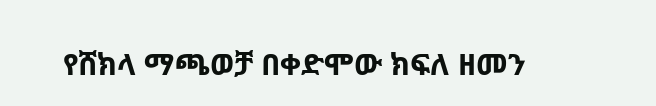የሸክላ ማጫወቻ በቀድሞው ክፍለ ዘመን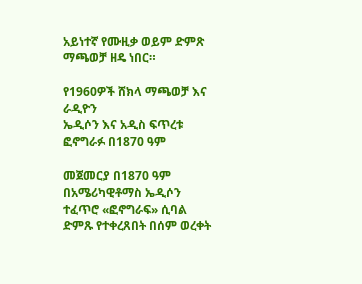አይነተኛ የሙዚቃ ወይም ድምጽ ማጫወቻ ዘዴ ነበር።

የ1960ዎች ሸክላ ማጫወቻ እና ራዲዮን
ኤዲሶን እና አዲስ ፍጥረቱ ፎኖግራፉ በ1870 ዓም

መጀመርያ በ1870 ዓም በአሜሪካዊቶማስ ኤዲሶን ተፈጥሮ «ፎኖግራፍ» ሲባል ድምጹ የተቀረጸበት በሰም ወረቀት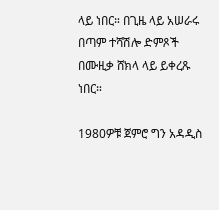ላይ ነበር። በጊዜ ላይ አሠራሩ በጣም ተሻሽሎ ድምጾች በሙዚቃ ሸክላ ላይ ይቀረጹ ነበር።

1980ዎቹ ጀምሮ ግን አዳዲስ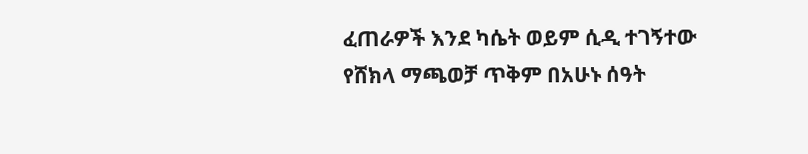ፈጠራዎች እንደ ካሴት ወይም ሲዲ ተገኝተው የሸክላ ማጫወቻ ጥቅም በአሁኑ ሰዓት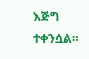እጅግ ተቀንሷል።